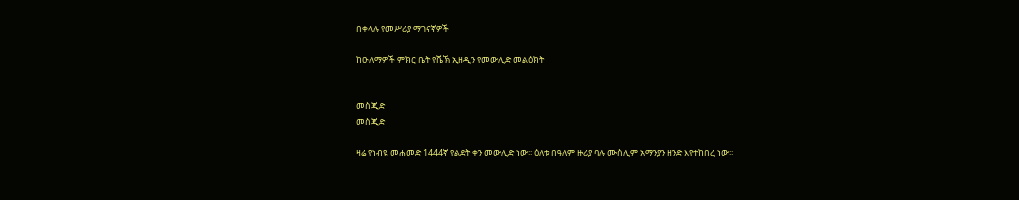በቀላሉ የመሥሪያ ማገናኛዎች

ከዑለማዎች ምክር ቤት የሼኽ ኢዘዲን የመውሊድ መልዕክት


መስጂድ
መስጂድ

ዛሬ የነብዩ መሐመድ 1444ኛ የልደት ቀን መውሊድ ነው፡፡ ዕለቱ በዓለም ዙሪያ ባሉ ሙስሊም አማንያን ዘንድ እየተከበረ ነው፡፡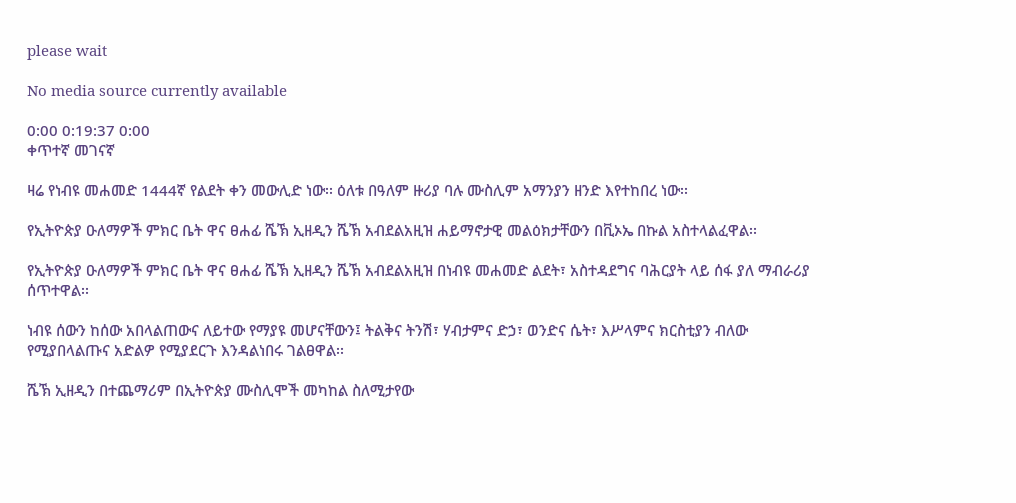please wait

No media source currently available

0:00 0:19:37 0:00
ቀጥተኛ መገናኛ

ዛሬ የነብዩ መሐመድ 1444ኛ የልደት ቀን መውሊድ ነው፡፡ ዕለቱ በዓለም ዙሪያ ባሉ ሙስሊም አማንያን ዘንድ እየተከበረ ነው፡፡

የኢትዮጵያ ዑለማዎች ምክር ቤት ዋና ፀሐፊ ሼኽ ኢዘዲን ሼኽ አብደልአዚዝ ሐይማኖታዊ መልዕክታቸውን በቪኦኤ በኩል አስተላልፈዋል፡፡

የኢትዮጵያ ዑለማዎች ምክር ቤት ዋና ፀሐፊ ሼኽ ኢዘዲን ሼኽ አብደልአዚዝ በነብዩ መሐመድ ልደት፣ አስተዳደግና ባሕርያት ላይ ሰፋ ያለ ማብራሪያ ሰጥተዋል፡፡

ነብዩ ሰውን ከሰው አበላልጠውና ለይተው የማያዩ መሆናቸውን፤ ትልቅና ትንሽ፣ ሃብታምና ድኃ፣ ወንድና ሴት፣ እሥላምና ክርስቲያን ብለው የሚያበላልጡና አድልዎ የሚያደርጉ እንዳልነበሩ ገልፀዋል፡፡

ሼኽ ኢዘዲን በተጨማሪም በኢትዮጵያ ሙስሊሞች መካከል ስለሚታየው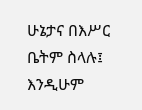ሁኔታና በእሥር ቤትም ስላሉ፤ እንዲሁም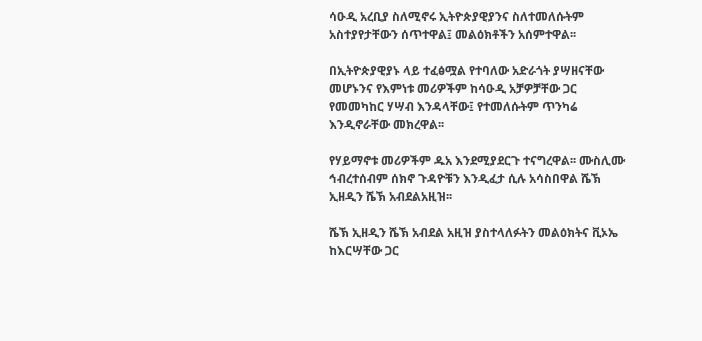ሳዑዲ አረቢያ ስለሚኖሩ ኢትዮጵያዊያንና ስለተመለሱትም አስተያየታቸውን ሰጥተዋል፤ መልዕክቶችን አሰምተዋል፡፡

በኢትዮጵያዊያኑ ላይ ተፈፅሟል የተባለው አድራጎት ያሣዘናቸው መሆኑንና የእምነቱ መሪዎችም ከሳዑዲ አቻዎቻቸው ጋር የመመካከር ሃሣብ እንዳላቸው፤ የተመለሱትም ጥንካሬ እንዲኖራቸው መክረዋል፡፡

የሃይማኖቱ መሪዎችም ዱአ እንደሚያደርጉ ተናግረዋል፡፡ ሙስሊሙ ኅብረተሰብም ሰክኖ ጉዳዮቹን እንዲፈታ ሲሉ አሳስበዋል ሼኽ ኢዘዲን ሼኽ አብደልአዚዝ፡፡

ሼኽ ኢዘዲን ሼኽ አብደል አዚዝ ያስተላለፉትን መልዕክትና ቪኦኤ ከእርሣቸው ጋር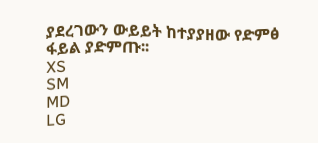ያደረገውን ውይይት ከተያያዘው የድምፅ ፋይል ያድምጡ፡፡
XS
SM
MD
LG